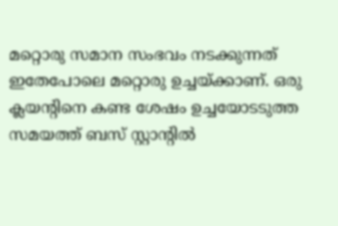മറ്റൊരു സമാന സംഭവം നടക്കുന്നത് ഇതേപോലെ മറ്റൊരു ഉച്ചയ്ക്കാണ്. ഒരു ക്ലയന്റിനെ കണ്ട ശേഷം ഉച്ചയോടടുത്ത സമയത്ത് ബസ് സ്റ്റാന്റില്‍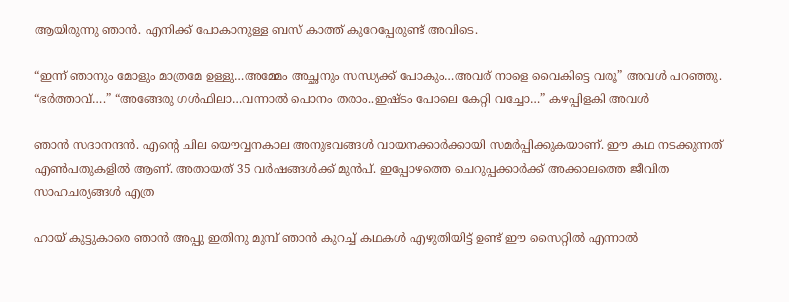ആയിരുന്നു ഞാന്‍. എനിക്ക് പോകാനുള്ള ബസ് കാത്ത് കുറേപ്പേരുണ്ട് അവിടെ.

“ഇന്ന് ഞാനും മോളും മാത്രമേ ഉള്ളു…അമ്മേം അച്ഛനും സന്ധ്യക്ക് പോകും…അവര് നാളെ വൈകിട്ടെ വരൂ” അവള്‍ പറഞ്ഞു. “ഭര്‍ത്താവ്….” “അങ്ങേരു ഗള്‍ഫിലാ…വന്നാല്‍ പൊനം തരാം..ഇഷ്ടം പോലെ കേറ്റി വച്ചോ…” കഴപ്പിളകി അവള്‍

ഞാന്‍ സദാനന്ദന്‍. എന്റെ ചില യൌവ്വനകാല അനുഭവങ്ങള്‍ വായനക്കാര്‍ക്കായി സമര്‍പ്പിക്കുകയാണ്. ഈ കഥ നടക്കുന്നത് എണ്‍പതുകളില്‍ ആണ്. അതായത് 35 വര്‍ഷങ്ങള്‍ക്ക് മുന്‍പ്. ഇപ്പോഴത്തെ ചെറുപ്പക്കാര്‍ക്ക് അക്കാലത്തെ ജീവിത സാഹചര്യങ്ങള്‍ എത്ര

ഹായ് കുട്ടുകാരെ ഞാൻ അപ്പു ഇതിനു മുമ്പ് ഞാൻ കുറച്ച് കഥകൾ എഴുതിയിട്ട് ഉണ്ട് ഈ സൈറ്റിൽ എന്നാൽ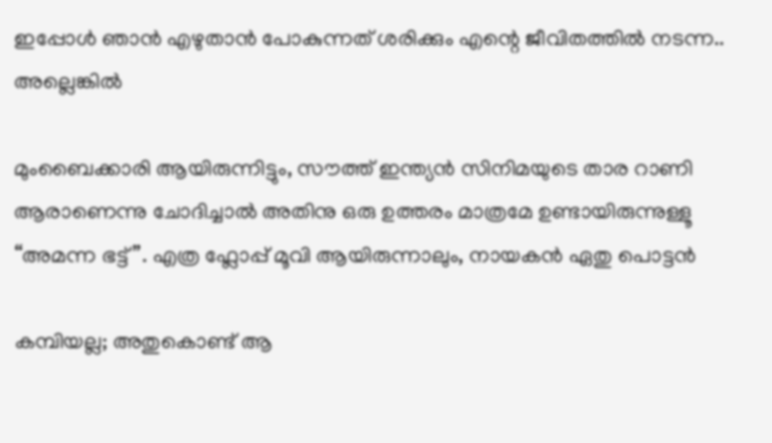ഇപ്പോൾ ഞാൻ എഴുതാൻ പോകുന്നത് ശരിക്കും എന്റെ ജീവിതത്തിൽ നടന്ന.. അല്ലെങ്കിൽ

മുംബൈക്കാരി ആയിരുന്നിട്ടും, സൗത്ത് ഇന്ത്യൻ സിനിമയുടെ താര റാണി ആരാണെന്നു ചോദിച്ചാൽ അതിനു ഒരു ഉത്തരം മാത്രമേ ഉണ്ടായിരുന്നുള്ളൂ “അമന്ന ഭട്ട്”. എത്ര ഫ്ലോപ്പ് മൂവി ആയിരുന്നാലും, നായകൻ ഏതു പൊട്ടൻ

കമ്പിയല്ല; അതുകൊണ്ട് ആ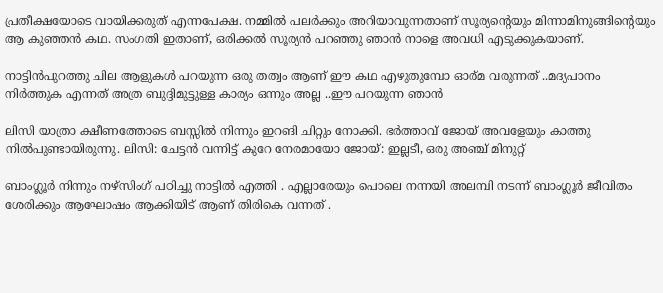പ്രതീക്ഷയോടെ വായിക്കരുത് എന്നപേക്ഷ. നമ്മില്‍ പലര്‍ക്കും അറിയാവുന്നതാണ് സൂര്യന്റെയും മിന്നാമിനുങ്ങിന്റെയും ആ കുഞ്ഞന്‍ കഥ. സംഗതി ഇതാണ്, ഒരിക്കല്‍ സൂര്യന്‍ പറഞ്ഞു ഞാന്‍ നാളെ അവധി എടുക്കുകയാണ്.

നാട്ടിൻപുറത്തു ചില ആളുകൾ പറയുന്ന ഒരു തത്വം ആണ് ഈ കഥ എഴുതുമ്പോ ഓര്മ വരുന്നത് ..മദ്യപാനം നിർത്തുക എന്നത് അത്ര ബുദ്ദിമുട്ടുള്ള കാര്യം ഒന്നും അല്ല ..ഈ പറയുന്ന ഞാൻ

ലിസി യാത്രാ ക്ഷീണത്തോടെ ബസ്സിൽ നിന്നും ഇറങി ചിറ്റും നോക്കി. ഭർത്താവ് ജോയ് അവളേയും കാത്തു നിൽപുണ്ടായിരുന്നു. ലിസി: ചേട്ടൻ വന്നിട്ട് കുറേ നേരമായോ ജോയ്: ഇല്ലടീ, ഒരു അഞ്ച് മിനുറ്റ്

ബാംഗ്ലൂർ നിന്നും നഴ്സിംഗ് പഠിച്ചു നാട്ടിൽ എത്തി . എല്ലാരേയും പൊലെ നന്നയി അലമ്പി നടന്ന് ബാംഗ്ലൂർ ജീവിതം ശേരിക്കും ആഘോഷം ആക്കിയിട് ആണ് തിരികെ വന്നത് .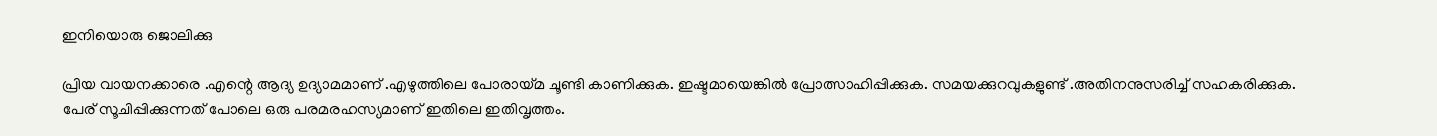ഇനിയൊരു ജൊലിക്കു

പ്രിയ വായനക്കാരെ .എന്റെ ആദ്യ ഉദ്യാമമാണ് .എഴുത്തിലെ പോരായ്മ ചൂണ്ടി കാണിക്കുക. ഇഷ്ടമായെങ്കിൽ പ്രോത്സാഹിപ്പിക്കുക. സമയക്കുറവുകളുണ്ട് .അതിനനുസരിച്ച് സഹകരിക്കുക. പേര് സൂചിപ്പിക്കുന്നത് പോലെ ഒരു പരമരഹസ്യമാണ് ഇതിലെ ഇതിവൃത്തം.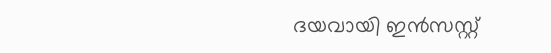ദയവായി ഇൻസസ്റ്റ്